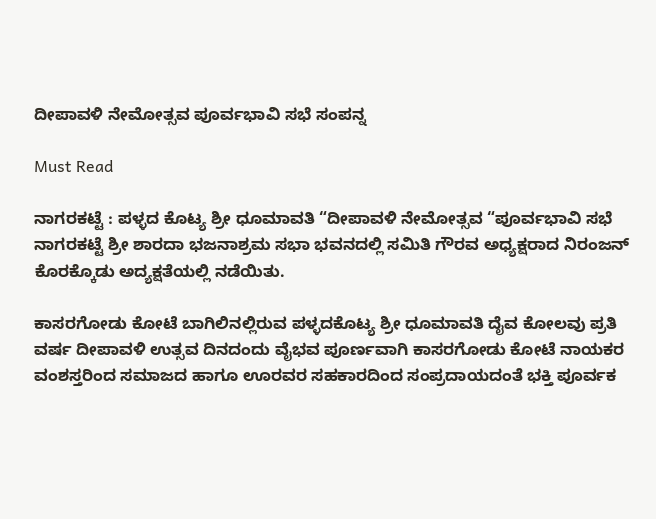ದೀಪಾವಳಿ ನೇಮೋತ್ಸವ ಪೂರ್ವಭಾವಿ ಸಭೆ ಸಂಪನ್ನ

Must Read

ನಾಗರಕಟ್ಟೆ : ಪಳ್ಳದ ಕೊಟ್ಯ ಶ್ರೀ ಧೂಮಾವತಿ “ದೀಪಾವಳಿ ನೇಮೋತ್ಸವ “ಪೂರ್ವಭಾವಿ ಸಭೆ ನಾಗರಕಟ್ಟೆ ಶ್ರೀ ಶಾರದಾ ಭಜನಾಶ್ರಮ ಸಭಾ ಭವನದಲ್ಲಿ ಸಮಿತಿ ಗೌರವ ಅಧ್ಯಕ್ಷರಾದ ನಿರಂಜನ್ ಕೊರಕ್ಕೊಡು ಅದ್ಯಕ್ಷತೆಯಲ್ಲಿ ನಡೆಯಿತು.

ಕಾಸರಗೋಡು ಕೋಟೆ ಬಾಗಿಲಿನಲ್ಲಿರುವ ಪಳ್ಳದಕೊಟ್ಯ ಶ್ರೀ ಧೂಮಾವತಿ ದೈವ ಕೋಲವು ಪ್ರತಿ ವರ್ಷ ದೀಪಾವಳಿ ಉತ್ಸವ ದಿನದಂದು ವೈಭವ ಪೂರ್ಣವಾಗಿ ಕಾಸರಗೋಡು ಕೋಟೆ ನಾಯಕರ ವಂಶಸ್ತರಿಂದ ಸಮಾಜದ ಹಾಗೂ ಊರವರ ಸಹಕಾರದಿಂದ ಸಂಪ್ರದಾಯದಂತೆ ಭಕ್ತಿ ಪೂರ್ವಕ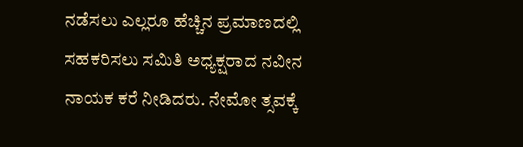ನಡೆಸಲು ಎಲ್ಲರೂ ಹೆಚ್ಚಿನ ಪ್ರಮಾಣದಲ್ಲಿ ಸಹಕರಿಸಲು ಸಮಿತಿ ಅಧ್ಯಕ್ಷರಾದ ನವೀನ ನಾಯಕ ಕರೆ ನೀಡಿದರು. ನೇಮೋ ತ್ಸವಕ್ಕೆ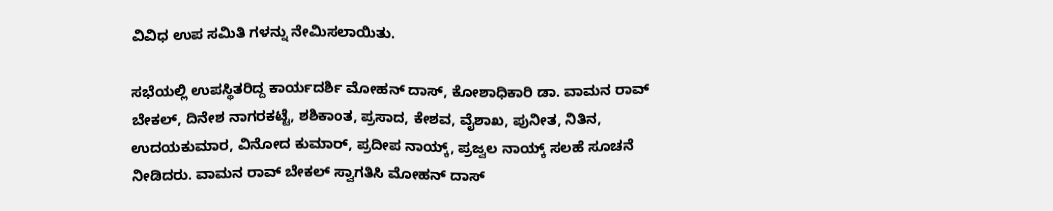ವಿವಿಧ ಉಪ ಸಮಿತಿ ಗಳನ್ನು ನೇಮಿಸಲಾಯಿತು.

ಸಭೆಯಲ್ಲಿ ಉಪಸ್ಥಿತರಿದ್ದ ಕಾರ್ಯದರ್ಶಿ ಮೋಹನ್ ದಾಸ್, ಕೋಶಾಧಿಕಾರಿ ಡಾ. ವಾಮನ ರಾವ್ ಬೇಕಲ್, ದಿನೇಶ ನಾಗರಕಟ್ಟೆ, ಶಶಿಕಾಂತ, ಪ್ರಸಾದ, ಕೇಶವ, ವೈಶಾಖ, ಪುನೀತ, ನಿತಿನ, ಉದಯಕುಮಾರ, ವಿನೋದ ಕುಮಾರ್, ಪ್ರದೀಪ ನಾಯ್ಕ್, ಪ್ರಜ್ವಲ ನಾಯ್ಕ್ ಸಲಹೆ ಸೂಚನೆ ನೀಡಿದರು. ವಾಮನ ರಾವ್ ಬೇಕಲ್ ಸ್ವಾಗತಿಸಿ ಮೋಹನ್ ದಾಸ್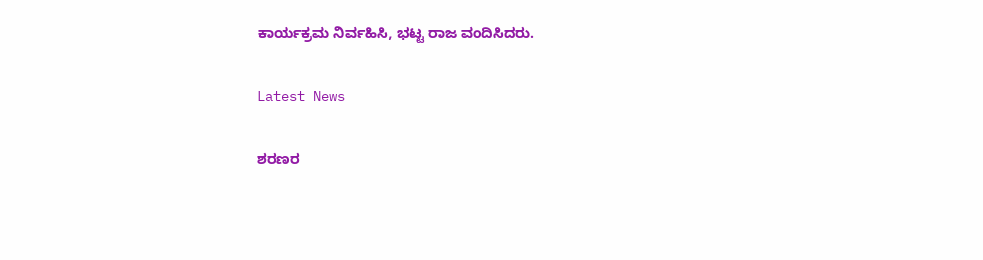ಕಾರ್ಯಕ್ರಮ ನಿರ್ವಹಿಸಿ, ಭಟ್ಟ ರಾಜ ವಂದಿಸಿದರು.

Latest News

ಶರಣರ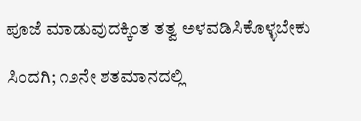ಪೂಜೆ ಮಾಡುವುದಕ್ಕಿಂತ ತತ್ವ ಅಳವಡಿಸಿಕೊಳ್ಳಬೇಕು

ಸಿಂದಗಿ; ೧೨ನೇ ಶತಮಾನದಲ್ಲಿ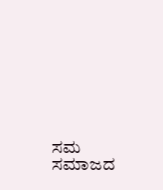ಸಮ ಸಮಾಜದ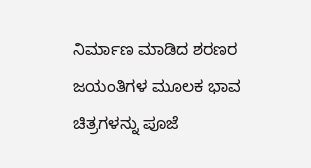ನಿರ್ಮಾಣ ಮಾಡಿದ ಶರಣರ ಜಯಂತಿಗಳ ಮೂಲಕ ಭಾವ ಚಿತ್ರಗಳನ್ನು ಪೂಜೆ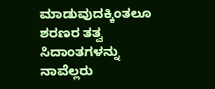ಮಾಡುವುದಕ್ಕಿಂತಲೂ ಶರಣರ ತತ್ವ ಸಿದಾಂತಗಳನ್ನು ನಾವೆಲ್ಲರು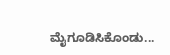ಮೈಗೂಡಿಸಿಕೊಂಡು...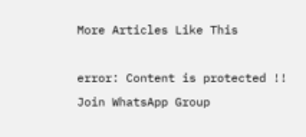More Articles Like This

error: Content is protected !!
Join WhatsApp Group